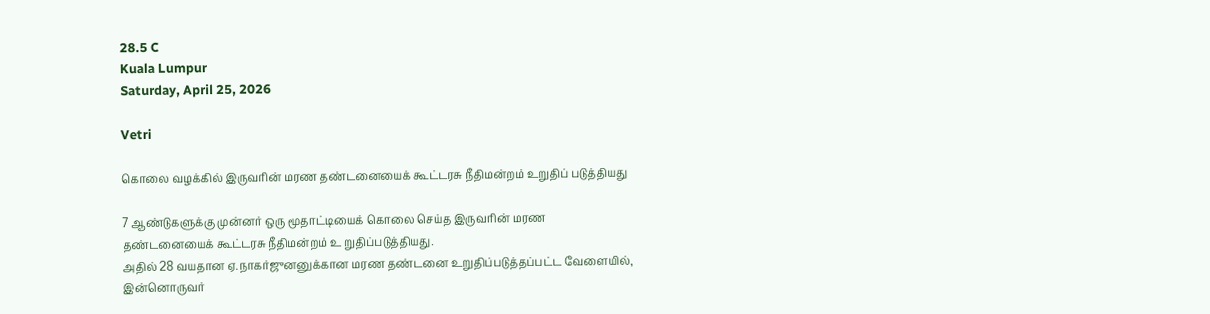28.5 C
Kuala Lumpur
Saturday, April 25, 2026

Vetri

கொலை வழக்கில் இருவரின் மரண தண்டனையைக் கூட்டரசு நீதிமன்றம் உறுதிப் படுத்தியது

7 ஆண்டுகளுக்கு முன்னர் ஒரு மூதாட்டியைக் கொலை செய்த இருவரின் மரண தண்டனையைக் கூட்டரசு நீதிமன்றம் உ றுதிப்படுத்தியது.
அதில் 28 வயதான ஏ.நாகர்ஜுனனுக்கான மரண தண்டனை உறுதிப்படுத்தப்பட்ட வேளையில், இன்னொருவர்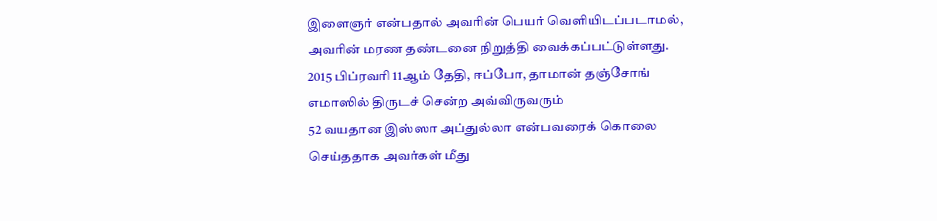இளைஞர் என்பதால் அவரின் பெயர் வெளியிடப்படாமல், அவரின் மரண தண்டனை நிறுத்தி வைக்கப்பட்டுள்ளது.
2015 பிப்ரவரி 11ஆம் தேதி, ஈப்போ, தாமான் தஞ்சோங் எமாஸில் திருடச் சென்ற அவ்விருவரும்
52 வயதான இஸ்ஸா அப்துல்லா என்பவரைக் கொலை செய்ததாக அவர்கள் மீது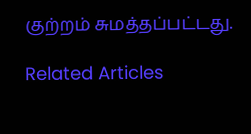குற்றம் சுமத்தப்பட்டது.

Related Articles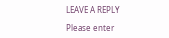LEAVE A REPLY

Please enter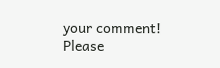your comment!
Please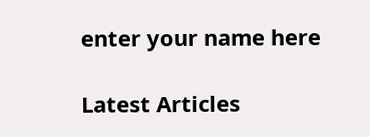enter your name here

Latest Articles